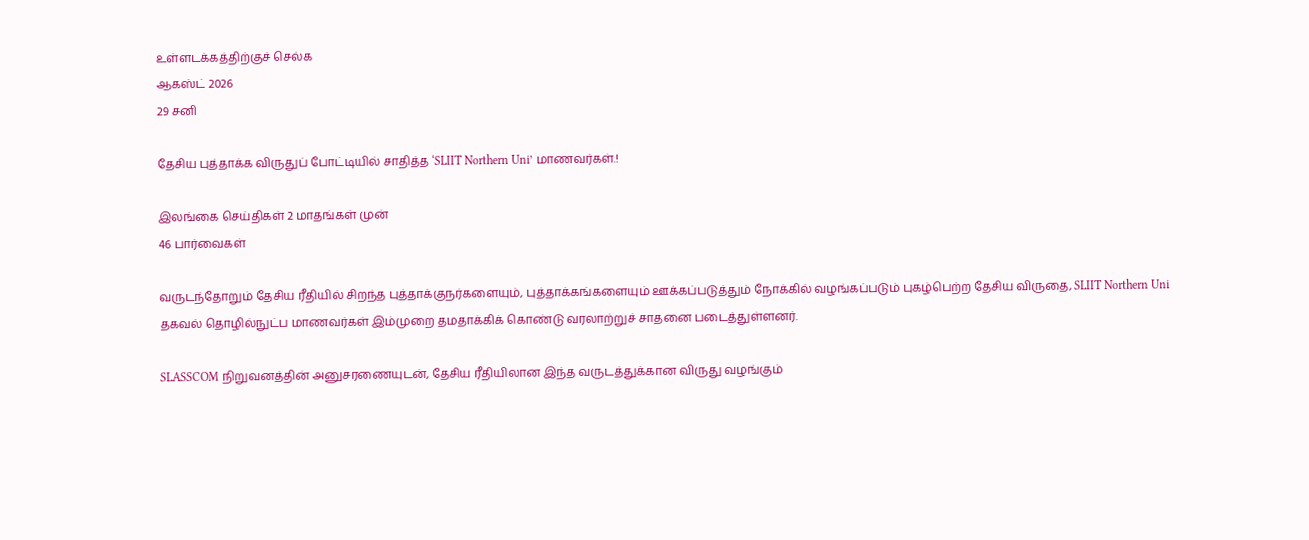உள்ளடக்கத்திற்குச் செல்க
ஆகஸ்ட் 2026
29 சனி

தேசிய புத்தாக்க விருதுப் போட்டியில் சாதித்த ‘SLIIT Northern Uni’ மாணவர்கள்.!

இலங்கை செய்திகள் 2 மாதங்கள் முன்
46 பார்வைகள்

வருடந்தோறும் தேசிய ரீதியில் சிறந்த புத்தாக்குநர்களையும், புத்தாக்கங்களையும் ஊக்கப்படுத்தும் நோக்கில் வழங்கப்படும் புகழ்பெற்ற தேசிய விருதை, SLIIT Northern Uni தகவல் தொழில்நுட்ப மாணவர்கள் இம்முறை தமதாக்கிக் கொண்டு வரலாற்றுச் சாதனை படைத்துள்ளனர்.

SLASSCOM நிறுவனத்தின் அனுசரணையுடன், தேசிய ரீதியிலான இந்த வருடத்துக்கான விருது வழங்கும்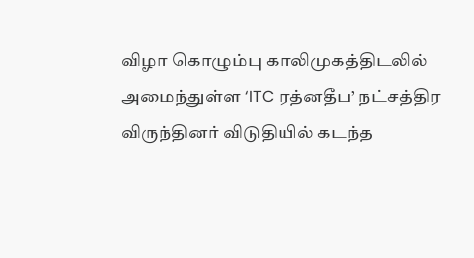விழா கொழும்பு காலிமுகத்திடலில் அமைந்துள்ள ‘ITC ரத்னதீப’ நட்சத்திர விருந்தினர் விடுதியில் கடந்த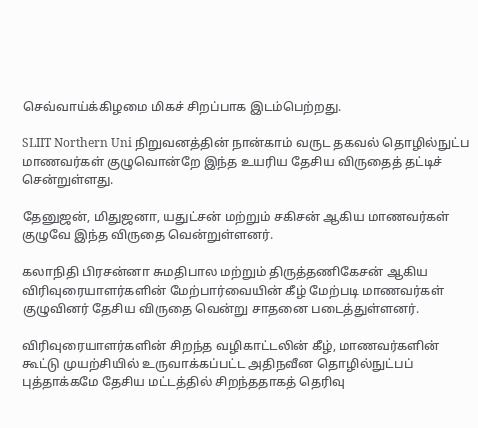செவ்வாய்க்கிழமை மிகச் சிறப்பாக இடம்பெற்றது.

SLIIT Northern Uni நிறுவனத்தின் நான்காம் வருட தகவல் தொழில்நுட்ப மாணவர்கள் குழுவொன்றே இந்த உயரிய தேசிய விருதைத் தட்டிச் சென்றுள்ளது.

தேனுஜன், மிதுஜனா, யதுட்சன் மற்றும் சகிசன் ஆகிய மாணவர்கள் குழுவே இந்த விருதை வென்றுள்ளனர்.

கலாநிதி பிரசன்னா சுமதிபால மற்றும் திருத்தணிகேசன் ஆகிய விரிவுரையாளர்களின் மேற்பார்வையின் கீழ் மேற்படி மாணவர்கள் குழுவினர் தேசிய விருதை வென்று சாதனை படைத்துள்ளனர்.

விரிவுரையாளர்களின் சிறந்த வழிகாட்டலின் கீழ், மாணவர்களின் கூட்டு முயற்சியில் உருவாக்கப்பட்ட அதிநவீன தொழில்நுட்பப் புத்தாக்கமே தேசிய மட்டத்தில் சிறந்ததாகத் தெரிவு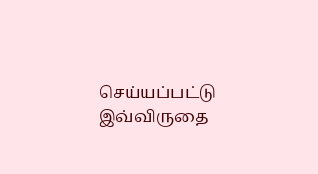செய்யப்பட்டு இவ்விருதை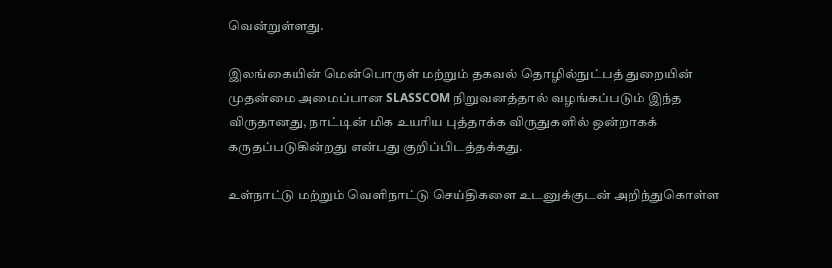வென்றுள்ளது.

இலங்கையின் மென்பொருள் மற்றும் தகவல் தொழில்நுட்பத் துறையின் முதன்மை அமைப்பான SLASSCOM நிறுவனத்தால் வழங்கப்படும் இந்த விருதானது, நாட்டின் மிக உயரிய புத்தாக்க விருதுகளில் ஒன்றாகக் கருதப்படுகின்றது என்பது குறிப்பிடத்தக்கது.

உள்நாட்டு மற்றும் வெளிநாட்டு செய்திகளை உடனுக்குடன் அறிந்துகொள்ள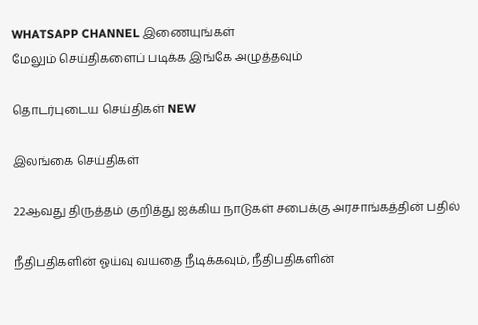WHATSAPP CHANNEL இணையுங்கள்
மேலும் செய்திகளைப் படிக்க இங்கே அழுத்தவும்

தொடர்புடைய செய்திகள் NEW

இலங்கை செய்திகள்

22ஆவது திருத்தம் குறித்து ஐக்கிய நாடுகள் சபைக்கு அரசாங்கத்தின் பதில்

நீதிபதிகளின் ஓய்வு வயதை நீடிக்கவும், நீதிபதிகளின்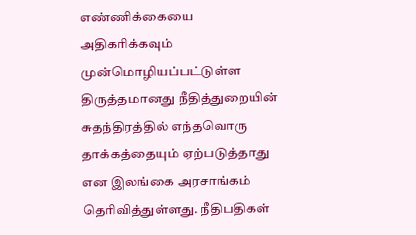எண்ணிக்கையை அதிகரிக்கவும் முன்மொழியப்பட்டுள்ள திருத்தமானது நீதித்துறையின் சுதந்திரத்தில் எந்தவொரு தாக்கத்தையும் ஏற்படுத்தாது என இலங்கை அரசாங்கம் தெரிவித்துள்ளது. நீதிபதிகள்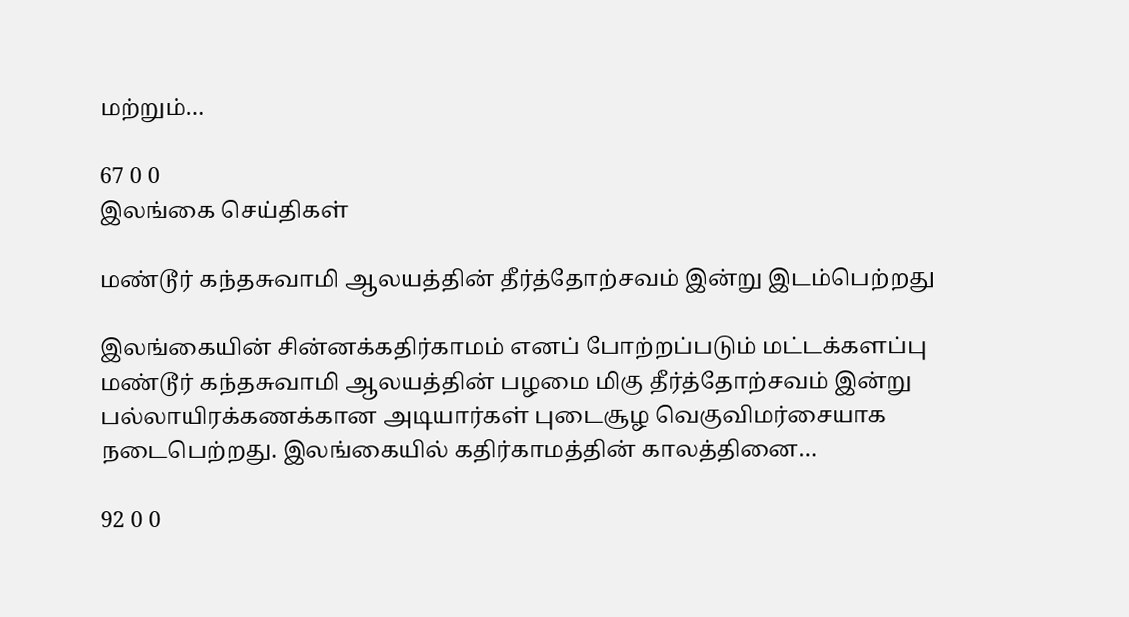மற்றும்…

67 0 0
இலங்கை செய்திகள்

மண்டூர் கந்தசுவாமி ஆலயத்தின் தீர்த்தோற்சவம் இன்று இடம்பெற்றது

இலங்கையின் சின்னக்கதிர்காமம் எனப் போற்றப்படும் மட்டக்களப்பு மண்டூர் கந்தசுவாமி ஆலயத்தின் பழமை மிகு தீர்த்தோற்சவம் இன்று பல்லாயிரக்கணக்கான அடியார்கள் புடைசூழ வெகுவிமர்சையாக நடைபெற்றது. இலங்கையில் கதிர்காமத்தின் காலத்தினை…

92 0 0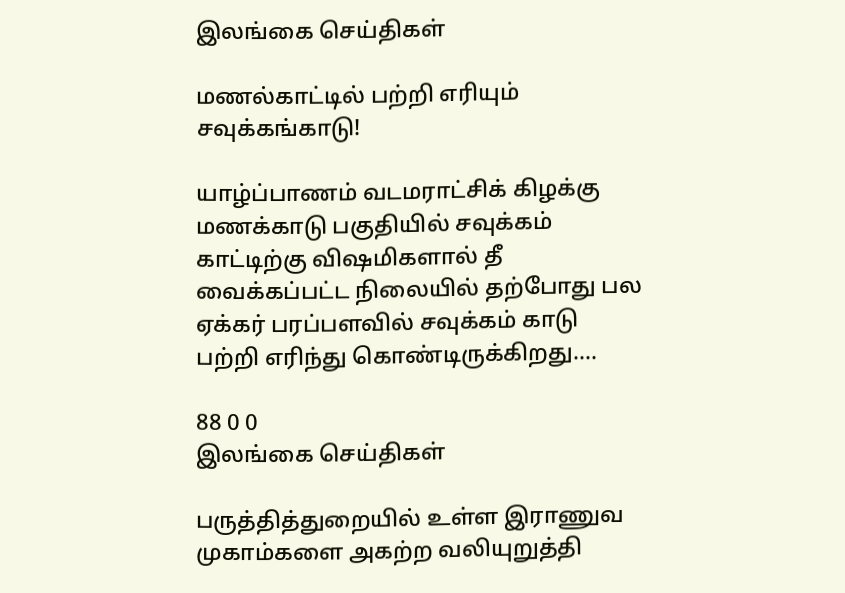இலங்கை செய்திகள்

மணல்காட்டில் பற்றி எரியும் சவுக்கங்காடு!

யாழ்ப்பாணம் வடமராட்சிக் கிழக்கு மணக்காடு பகுதியில் சவுக்கம் காட்டிற்கு விஷமிகளால் தீ வைக்கப்பட்ட நிலையில் தற்போது பல ஏக்கர் பரப்பளவில் சவுக்கம் காடு பற்றி எரிந்து கொண்டிருக்கிறது.…

88 0 0
இலங்கை செய்திகள்

பருத்தித்துறையில் உள்ள இராணுவ முகாம்களை அகற்ற வலியுறுத்தி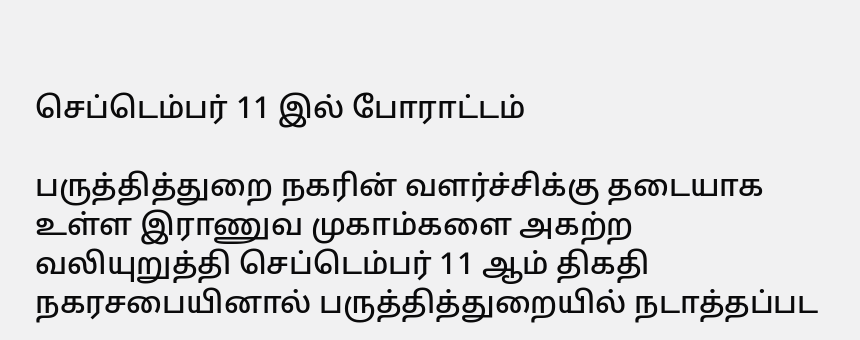செப்டெம்பர் 11 இல் போராட்டம்

பருத்தித்துறை நகரின் வளர்ச்சிக்கு தடையாக உள்ள இராணுவ முகாம்களை அகற்ற வலியுறுத்தி செப்டெம்பர் 11 ஆம் திகதி நகரசபையினால் பருத்தித்துறையில் நடாத்தப்பட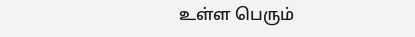உள்ள பெரும்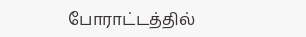போராட்டத்தில்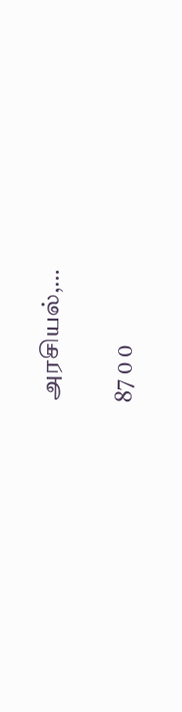அரசியல்,…

87 0 0